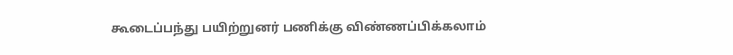கூடைப்பந்து பயிற்றுனர் பணிக்கு விண்ணப்பிக்கலாம்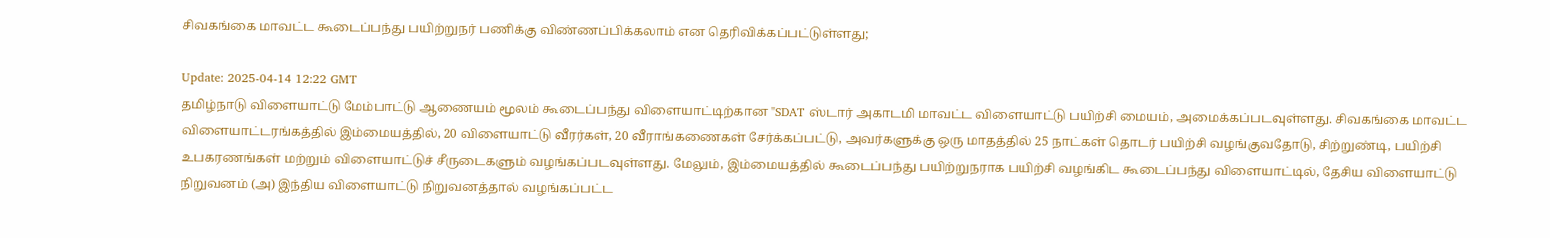சிவகங்கை மாவட்ட கூடைப்பந்து பயிற்றுநர் பணிக்கு விண்ணப்பிக்கலாம் என தெரிவிக்கப்பட்டுள்ளது;

Update: 2025-04-14 12:22 GMT
தமிழ்நாடு விளையாட்டு மேம்பாட்டு ஆணையம் மூலம் கூடைப்பந்து விளையாட்டிற்கான "SDAT ஸ்டார் அகாடமி மாவட்ட விளையாட்டு பயிற்சி மையம், அமைக்கப்படவுள்ளது. சிவகங்கை மாவட்ட விளையாட்டரங்கத்தில் இம்மையத்தில், 20 விளையாட்டு வீரர்கள், 20 வீராங்கணைகள் சேர்க்கப்பட்டு, அவர்களுக்கு ஒரு மாதத்தில் 25 நாட்கள் தொடர் பயிற்சி வழங்குவதோடு, சிற்றுண்டி, பயிற்சி உபகரணங்கள் மற்றும் விளையாட்டுச் சீருடைகளும் வழங்கப்படவுள்ளது. மேலும், இம்மையத்தில் கூடைப்பந்து பயிற்றுநராக பயிற்சி வழங்கிட கூடைப்பந்து விளையாட்டில், தேசிய விளையாட்டு நிறுவனம் (அ) இந்திய விளையாட்டு நிறுவனத்தால் வழங்கப்பட்ட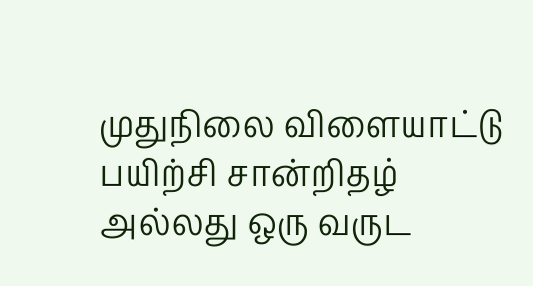முதுநிலை விளையாட்டு பயிற்சி சான்றிதழ் அல்லது ஒரு வருட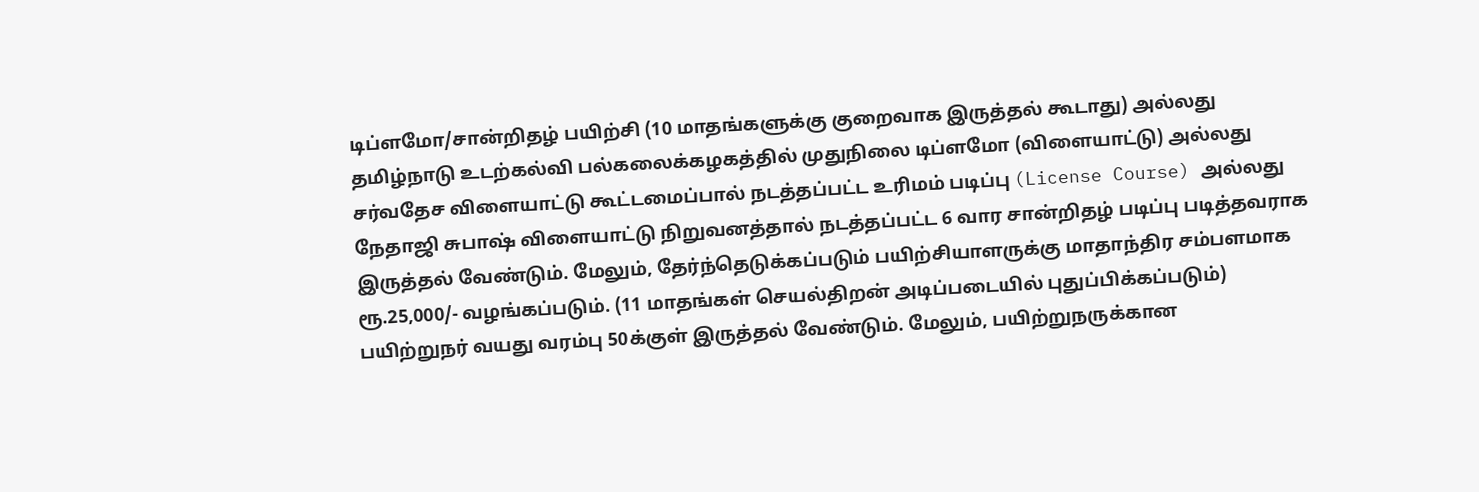டிப்ளமோ/சான்றிதழ் பயிற்சி (10 மாதங்களுக்கு குறைவாக இருத்தல் கூடாது) அல்லது தமிழ்நாடு உடற்கல்வி பல்கலைக்கழகத்தில் முதுநிலை டிப்ளமோ (விளையாட்டு) அல்லது சர்வதேச விளையாட்டு கூட்டமைப்பால் நடத்தப்பட்ட உரிமம் படிப்பு (License Course) அல்லது நேதாஜி சுபாஷ் விளையாட்டு நிறுவனத்தால் நடத்தப்பட்ட 6 வார சான்றிதழ் படிப்பு படித்தவராக இருத்தல் வேண்டும். மேலும், தேர்ந்தெடுக்கப்படும் பயிற்சியாளருக்கு மாதாந்திர சம்பளமாக ரூ.25,000/- வழங்கப்படும். (11 மாதங்கள் செயல்திறன் அடிப்படையில் புதுப்பிக்கப்படும்) பயிற்றுநர் வயது வரம்பு 50க்குள் இருத்தல் வேண்டும். மேலும், பயிற்றுநருக்கான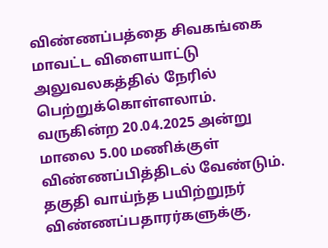விண்ணப்பத்தை சிவகங்கை மாவட்ட விளையாட்டு அலுவலகத்தில் நேரில் பெற்றுக்கொள்ளலாம். வருகின்ற 20.04.2025 அன்று மாலை 5.00 மணிக்குள் விண்ணப்பித்திடல் வேண்டும். தகுதி வாய்ந்த பயிற்றுநர் விண்ணப்பதாரர்களுக்கு,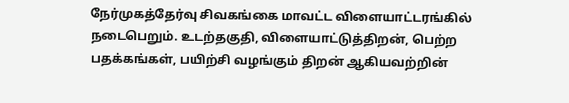நேர்முகத்தேர்வு சிவகங்கை மாவட்ட விளையாட்டரங்கில் நடைபெறும். உடற்தகுதி, விளையாட்டுத்திறன், பெற்ற பதக்கங்கள், பயிற்சி வழங்கும் திறன் ஆகியவற்றின்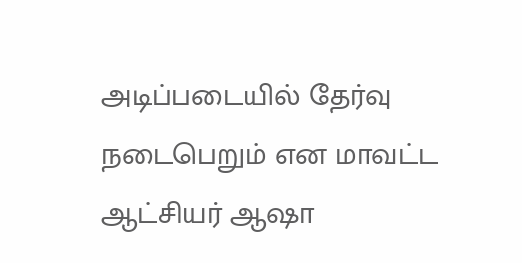அடிப்படையில் தேர்வு நடைபெறும் என மாவட்ட ஆட்சியர் ஆஷா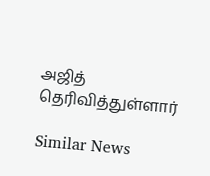அஜித் தெரிவித்துள்ளார்

Similar News